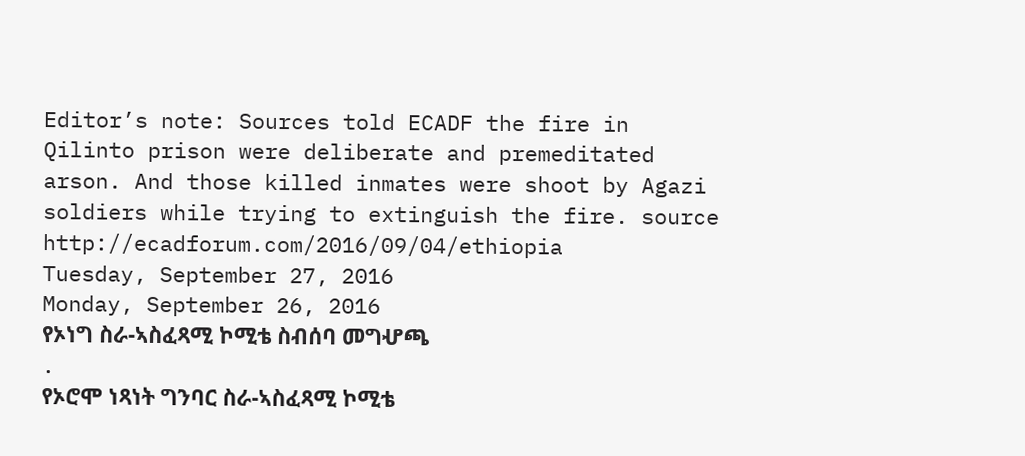Editor’s note: Sources told ECADF the fire in Qilinto prison were deliberate and premeditated arson. And those killed inmates were shoot by Agazi soldiers while trying to extinguish the fire. source http://ecadforum.com/2016/09/04/ethiopia
Tuesday, September 27, 2016
Monday, September 26, 2016
የኦነግ ስራ-ኣስፈጻሚ ኮሚቴ ስብሰባ መግሇጫ
.
የኦሮሞ ነጻነት ግንባር ስራ-ኣስፈጻሚ ኮሚቴ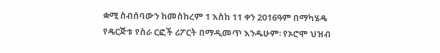ቋሚ ስብሰባውን ከመስከረም 1 እስከ 11 ቀን 2016ዓም በማካሄዴ የዴርጅቱ የስራ ርፎች ሪፖርት በማዲመጥ እንዱሁም፡ የኦሮሞ ህዝብ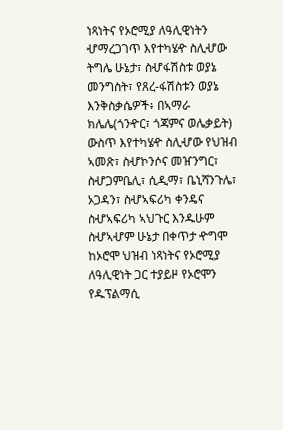ነጻነትና የኦሮሚያ ለዓሊዊነትን ሇማረጋገጥ እየተካሄዯ ስሊሇው ትግሌ ሁኔታ፣ ስሇፋሽስቱ ወያኔ መንግስት፣ የጸረ-ፋሽስቱን ወያኔ እንቅስቃሴዎች፥ በኣማራ ክሌሌ(ጎንዯር፣ ጎጃምና ወሌቃይት) ውስጥ እየተካሄዯ ስሊሇው የህዝብ ኣመጽ፣ ስሇኮንሶና መዠንግር፣ ስሇጋምቤሊ፣ ሲዲማ፣ ቤኒሻንጉሌ፣ ኦጋዳን፣ ስሇኣፍሪካ ቀንዴና ስሇኣፍሪካ ኣህጉር እንዱሁም ስሇኣሇም ሁኔታ በቀጥታ ዯግሞ ከኦሮሞ ህዝብ ነጻነትና የኦሮሚያ ለዓሊዊነት ጋር ተያይዞ የኦሮሞን የዱፕልማሲ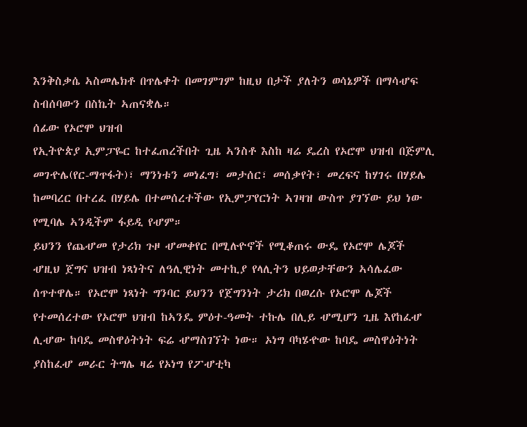እንቅስቃሴ ኣስመሌክቶ በጥሌቀት በመገምገም ከዚህ በታች ያለትን ወሳኔዎች በማሳሇፍ ስብሰባውን በስኬት ኣጠናቋሌ።
ሰፊው የኦሮሞ ህዝብ
የኢትዮጵያ ኢምፓዬር ከተፈጠረችበት ጊዜ ኣንስቶ እስከ ዛሬ ዴረስ የኦሮሞ ህዝብ በጅምሊ መገዯሌ(የር-ማጥፋት)፣ ማንነቱን መነፈግ፣ መታሰር፣ መሰቃየት፣ መረፍና ከሃገሩ በሃይሌ ከመባረር በተረፈ በሃይሌ በተመሰረተችው የኢምፓየርነት ኣገዛዝ ውስጥ ያገኘው ይህ ነው የሚባሌ ኣንዲችም ፋይዲ የሇም።
ይህንን የጨሇመ የታሪክ ጉዞ ሇመቀየር በሚሉዮኖች የሚቆጠሩ ውዴ የኦሮሞ ሌጆች ሇዚህ ጀግና ህዝብ ነጻነትና ለዓሊዊነት መተኪያ የላሊትን ህይወታቸውን ኣሳሌፈው ሰጥተዋሌ። የኦሮሞ ነጻነት ግንባር ይህንን የጀግንነት ታሪክ በወረሱ የኦሮሞ ሌጆች የተመሰረተው የኦሮሞ ህዝብ ከኣንዴ ምዕተ-ዓመት ተኩሌ በሊይ ሇሚሆን ጊዜ እየከፈሇ ሊሇው ከባዴ መስዋዕትነት ፍሬ ሇማስገኘት ነው። ኦነግ ባካሄዯው ከባዴ መስዋዕትነት ያስከፈሇ መራር ትግሌ ዛሬ የኦነግ የፖሇቲካ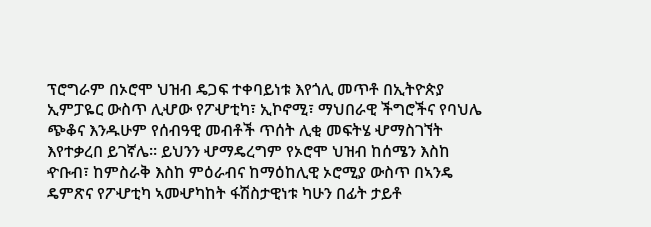ፕሮግራም በኦሮሞ ህዝብ ዴጋፍ ተቀባይነቱ እየጎሊ መጥቶ በኢትዮጵያ ኢምፓዬር ውስጥ ሊሇው የፖሇቲካ፣ ኢኮኖሚ፣ ማህበራዊ ችግሮችና የባህሌ ጭቆና እንዱሁም የሰብዓዊ መብቶች ጥሰት ሊቂ መፍትሄ ሇማስገኘት እየተቃረበ ይገኛሌ። ይህንን ሇማዴረግም የኦሮሞ ህዝብ ከሰሜን እስከ ዯቡብ፣ ከምስራቅ እስከ ምዕራብና ከማዕከሊዊ ኦሮሚያ ውስጥ በኣንዴ ዴምጽና የፖሇቲካ ኣመሇካከት ፋሽስታዊነቱ ካሁን በፊት ታይቶ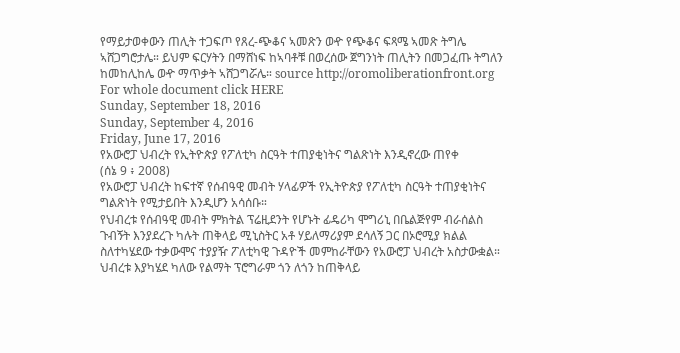የማይታወቀውን ጠሊት ተጋፍጦ የጸረ-ጭቆና ኣመጽን ወዯ የጭቆና ፍጻሜ ኣመጽ ትግሌ ኣሸጋግሮታሌ። ይህም ፍርሃትን በማሸነፍ ከኣባቶቹ በወረሰው ጀግንነት ጠሊትን በመጋፈጡ ትግለን ከመከሊከሌ ወዯ ማጥቃት ኣሸጋግሯሌ። source http://oromoliberationfront.org
For whole document click HERE
Sunday, September 18, 2016
Sunday, September 4, 2016
Friday, June 17, 2016
የአውሮፓ ህብረት የኢትዮጵያ የፖለቲካ ስርዓት ተጠያቂነትና ግልጽነት እንዲኖረው ጠየቀ
(ሰኔ 9 ፥ 2008)
የአውሮፓ ህብረት ከፍተኛ የሰብዓዊ መብት ሃላፊዎች የኢትዮጵያ የፖለቲካ ስርዓት ተጠያቂነትና ግልጽነት የሚታይበት እንዲሆን አሳሰቡ።
የህብረቱ የሰብዓዊ መብት ምክትል ፕሬዚደንት የሆኑት ፊዴሪካ ሞግሪኒ በቤልጅየም ብራሰልስ ጉብኝት እንያደረጉ ካሉት ጠቅላይ ሚኒስትር አቶ ሃይለማሪያም ደሳለኝ ጋር በኦሮሚያ ክልል ስለተካሄደው ተቃውሞና ተያያዥ ፖለቲካዊ ጉዳዮች መምከራቸውን የአውሮፓ ህብረት አስታውቋል።
ህብረቱ እያካሄደ ካለው የልማት ፕሮግራም ጎን ለጎን ከጠቅላይ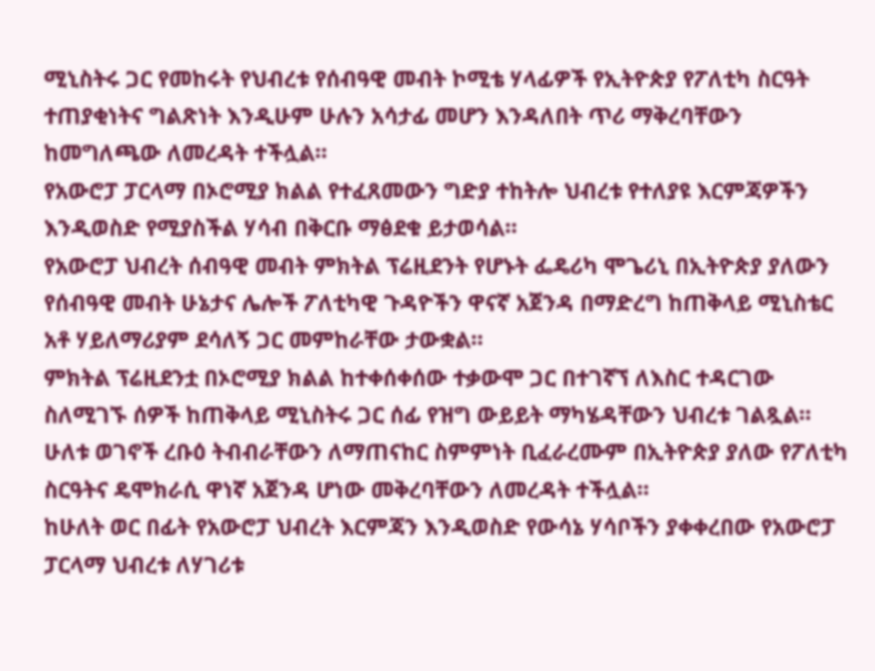ሚኒስትሩ ጋር የመከሩት የህብረቱ የሰብዓዊ መብት ኮሚቴ ሃላፊዎች የኢትዮጵያ የፖለቲካ ስርዓት ተጠያቂነትና ግልጽነት እንዲሁም ሁሉን አሳታፊ መሆን እንዳለበት ጥሪ ማቅረባቸውን ከመግለጫው ለመረዳት ተችሏል።
የአውሮፓ ፓርላማ በኦሮሚያ ክልል የተፈጸመውን ግድያ ተከትሎ ህብረቱ የተለያዩ እርምጃዎችን እንዲወስድ የሚያስችል ሃሳብ በቅርቡ ማፅደቁ ይታወሳል።
የአውሮፓ ህብረት ሰብዓዊ መብት ምክትል ፕሬዚደንት የሆኑት ፌዴሪካ ሞጌሪኒ በኢትዮጵያ ያለውን የሰብዓዊ መብት ሁኔታና ሌሎች ፖለቲካዊ ጉዳዮችን ዋናኛ አጀንዳ በማድረግ ከጠቅላይ ሚኒስቴር አቶ ሃይለማሪያም ደሳለኝ ጋር መምከራቸው ታውቋል።
ምክትል ፕሬዚደንቷ በኦሮሚያ ክልል ከተቀሰቀሰው ተቃውሞ ጋር በተገኛኘ ለእስር ተዳርገው ስለሚገኙ ሰዎች ከጠቅላይ ሚኒስትሩ ጋር ሰፊ የዝግ ውይይት ማካሄዳቸውን ህብረቱ ገልጿል።
ሁለቱ ወገኖች ረቡዕ ትብብራቸውን ለማጠናከር ስምምነት ቢፈራረሙም በኢትዮጵያ ያለው የፖለቲካ ስርዓትና ዴሞክራሲ ዋነኛ አጀንዳ ሆነው መቅረባቸውን ለመረዳት ተችሏል።
ከሁለት ወር በፊት የአውሮፓ ህብረት እርምጃን እንዲወስድ የውሳኔ ሃሳቦችን ያቀቀረበው የአውሮፓ ፓርላማ ህብረቱ ለሃገሪቱ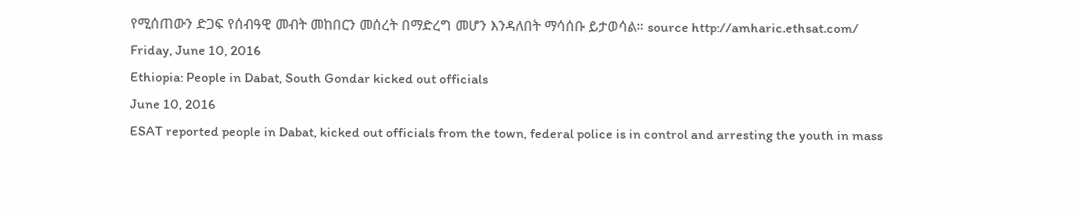የሚሰጠውን ድጋፍ የሰብዓዊ መብት መከበርን መሰረት በማድረግ መሆን እንዳለበት ማሳሰቡ ይታወሳል። source http://amharic.ethsat.com/
Friday, June 10, 2016
Ethiopia: People in Dabat, South Gondar kicked out officials
June 10, 2016
ESAT reported people in Dabat, kicked out officials from the town, federal police is in control and arresting the youth in mass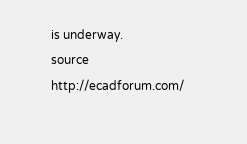is underway.
source http://ecadforum.com/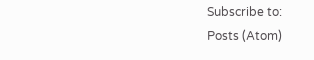Subscribe to:
Posts (Atom)